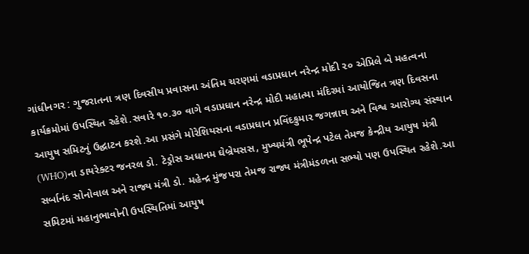ગાંધીનગર : ગુજરાતના ત્રણ દિવસીય પ્રવાસના અંતિમ ચરણમાં વડાપ્રધાન નરેન્દ્ર મોદી ૨૦ એપ્રિલે બે મહત્વના કાર્યક્રમોમાં ઉપસ્થિત રહેશે.સવારે ૧૦.૩૦ વાગે વડાપ્રધાન નરેન્દ્ર મોદી મહાત્મા મંદિરમાં આયોજિત ત્રણ દિવસના આયુષ સમિટનું ઉદ્ઘાટન કરશે.આ પ્રસંગે મોરેશિયસના વડાપ્રધાન પ્રવિંદકુમાર જગન્નાથ અને વિશ્વ આરોગ્ય સંસ્થાન (WHO)ના ડાયરેક્ટર જનરલ ડો. ટેડ્રોસ અધાનમ ઘેબ્રેયસસ, મુખ્યમંત્રી ભૂપેન્દ્ર પટેલ તેમજ કેન્દ્રીય આયુષ મંત્રી સર્બાનંદ સોનોવાલ અને રાજ્ય મંત્રી ડો. મહેન્દ્ર મુંજપરા તેમજ રાજ્ય મંત્રીમંડળના સભ્યો પણ ઉપસ્થિત રહેશે.આ સમિટમાં મહાનુભાવોની ઉપસ્થિતિમાં આયુષ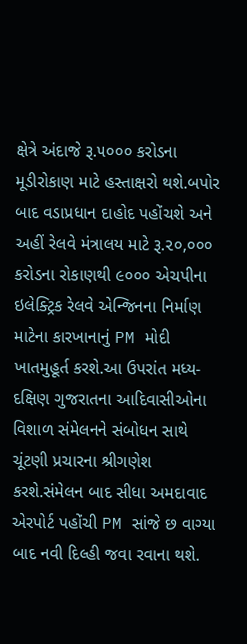ક્ષેત્રે અંદાજે રૂ.૫૦૦૦ કરોડના મૂડીરોકાણ માટે હસ્તાક્ષરો થશે.બપોર બાદ વડાપ્રધાન દાહોદ પહોંચશે અને અહીં રેલવે મંત્રાલય માટે રૂ.૨૦,૦૦૦ કરોડના રોકાણથી ૯૦૦૦ એચપીના ઇલેક્ટ્રિક રેલવે એન્જિનના નિર્માણ માટેના કારખાનાનું PM મોદી ખાતમુહૂર્ત કરશે.આ ઉપરાંત મધ્ય-દક્ષિણ ગુજરાતના આદિવાસીઓના વિશાળ સંમેલનને સંબોધન સાથે ચૂંટણી પ્રચારના શ્રીગણેશ કરશે.સંમેલન બાદ સીધા અમદાવાદ એરપોર્ટ પહોંચી PM સાંજે છ વાગ્યા બાદ નવી દિલ્હી જવા રવાના થશે.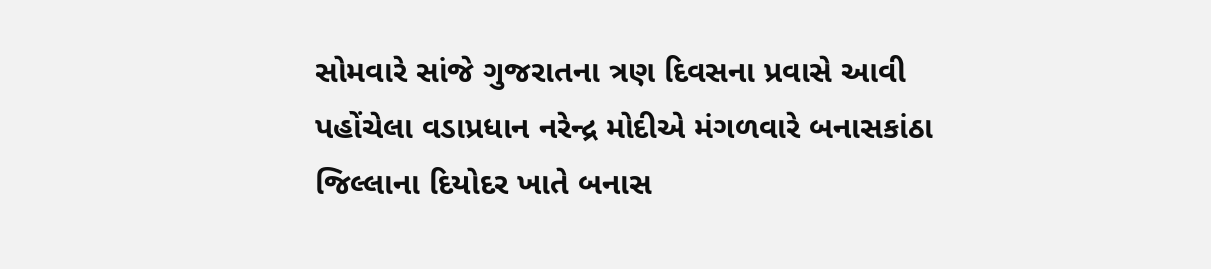સોમવારે સાંજે ગુજરાતના ત્રણ દિવસના પ્રવાસે આવી પહોંચેલા વડાપ્રધાન નરેન્દ્ર મોદીએ મંગળવારે બનાસકાંઠા જિલ્લાના દિયોદર ખાતે બનાસ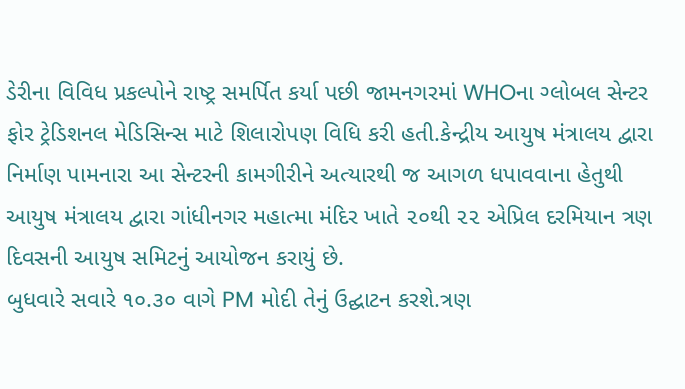ડેરીના વિવિધ પ્રકલ્પોને રાષ્ટ્ર સમર્પિત કર્યા પછી જામનગરમાં WHOના ગ્લોબલ સેન્ટર ફોર ટ્રેડિશનલ મેડિસિન્સ માટે શિલારોપણ વિધિ કરી હતી.કેન્દ્રીય આયુષ મંત્રાલય દ્વારા નિર્માણ પામનારા આ સેન્ટરની કામગીરીને અત્યારથી જ આગળ ધપાવવાના હેતુથી આયુષ મંત્રાલય દ્વારા ગાંધીનગર મહાત્મા મંદિર ખાતે ૨૦થી ૨૨ એપ્રિલ દરમિયાન ત્રણ દિવસની આયુષ સમિટનું આયોજન કરાયું છે.
બુધવારે સવારે ૧૦.૩૦ વાગે PM મોદી તેનું ઉદ્ઘાટન કરશે.ત્રણ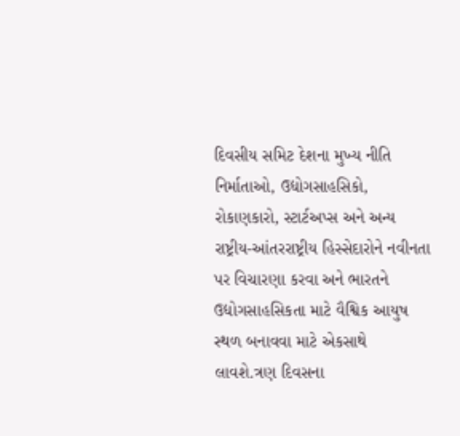દિવસીય સમિટ દેશના મુખ્ય નીતિ નિર્માતાઓ, ઉદ્યોગસાહસિકો, રોકાણકારો, સ્ટાર્ટઅપ્સ અને અન્ય રાષ્ટ્રીય-આંતરરાષ્ટ્રીય હિસ્સેદારોને નવીનતા પર વિચારણા કરવા અને ભારતને ઉદ્યોગસાહસિકતા માટે વૈશ્વિક આયુષ સ્થળ બનાવવા માટે એકસાથે લાવશે.ત્રણ દિવસના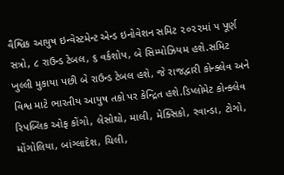વૈશ્વિક આયુષ ઇન્વેસ્ટમેન્ટ એન્ડ ઇનોવેશન સમિટ ૨૦૨૨માં ૫ પૂર્ણ સત્રો, ૮ રાઉન્ડ ટેબલ, ૬ વર્કશોપ, બે સિમ્પોઝિયમ હશે.સમિટ ખુલ્લી મુકાયા પછી બે રાઉન્ડ ટેબલ હશે, જે રાજદ્વારી કોન્ક્લેવ અને વિશ્વ માટે ભારતીય આયુષ તકો પર કેન્દ્રિત હશે.ડિપ્લોમેટ કોન્ક્લેવ રિપબ્લિક ઓફ કોંગો, લેસોથો, માલી, મેક્સિકો, રવાન્ડા, ટોગો, મોંગોલિયા, બાંગ્લાદેશ, ચિલી,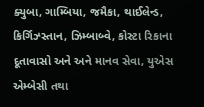ક્યુબા, ગામ્બિયા, જમૈકા, થાઈલેન્ડ, કિર્ગિઝ્સ્તાન, ઝિમ્બાબ્વે, કોસ્ટા રિકાના દૂતાવાસો અને અને માનવ સેવા, યુએસ એમ્બેસી તથા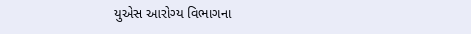યુએસ આરોગ્ય વિભાગના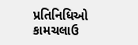પ્રતિનિધિઓ કામચલાઉ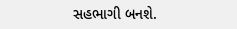સહભાગી બનશે.